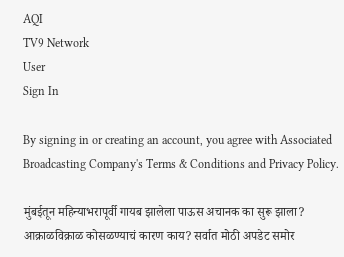AQI
TV9 Network
User
Sign In

By signing in or creating an account, you agree with Associated Broadcasting Company's Terms & Conditions and Privacy Policy.

मुंबईतून महिन्याभरापूर्वी गायब झालेला पाऊस अचानक का सुरू झाला? आक्राळविक्राळ कोसळण्याचं कारण काय? सर्वात मोठी अपडेट समोर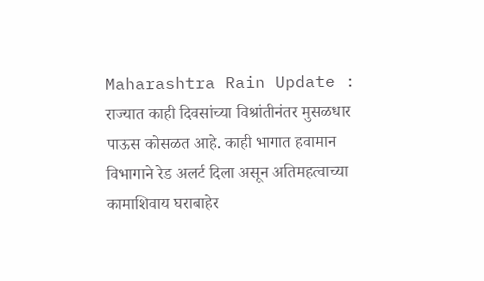Maharashtra Rain Update : राज्यात काही दिवसांच्या विश्रांतीनंतर मुसळधार पाऊस कोसळत आहे. काही भागात हवामान विभागाने रेड अलर्ट दिला असून अतिमहत्वाच्या कामाशिवाय घराबाहेर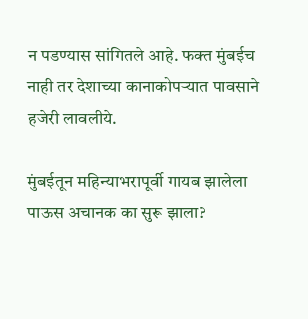न पडण्यास सांगितले आहे. फक्त मुंबईच नाही तर देशाच्या कानाकोपऱ्यात पावसाने हजेरी लावलीये.

मुंबईतून महिन्याभरापूर्वी गायब झालेला पाऊस अचानक का सुरू झाला?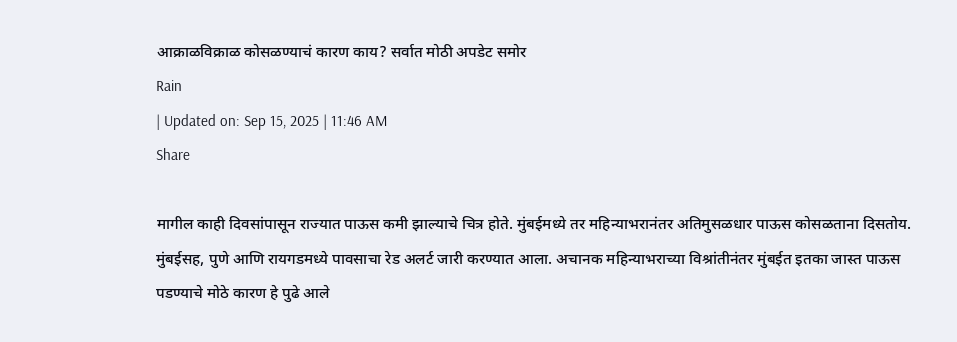आक्राळविक्राळ कोसळण्याचं कारण काय? सर्वात मोठी अपडेट समोर
Rain
| Updated on: Sep 15, 2025 | 11:46 AM
Share

मागील काही दिवसांपासून राज्यात पाऊस कमी झाल्याचे चित्र होते. मुंबईमध्ये तर महिन्याभरानंतर अतिमुसळधार पाऊस कोसळताना दिसतोय. मुंबईसह, पुणे आणि रायगडमध्ये पावसाचा रेड अलर्ट जारी करण्यात आला. अचानक महिन्याभराच्या विश्रांतीनंतर मुंबईत इतका जास्त पाऊस पडण्याचे मोठे कारण हे पुढे आले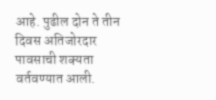आहे. पुढील दोन ते तीन दिवस अतिजोरदार पावसाची शक्यता वर्तवण्यात आली.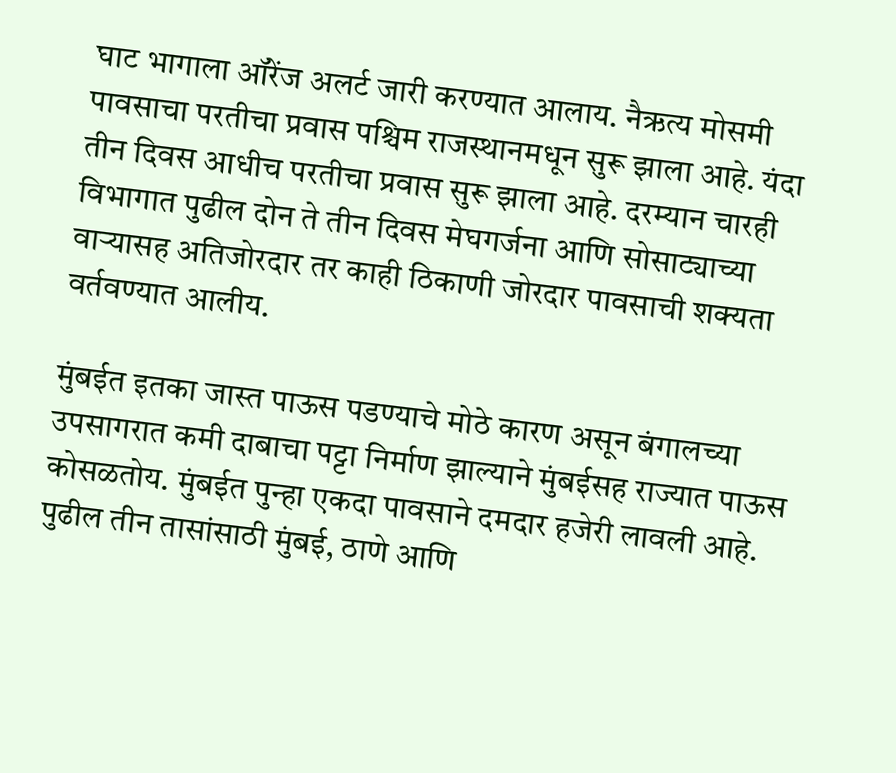घाट भागाला ऑरेंज अलर्ट जारी करण्यात आलाय. नैऋत्य मोसमी पावसाचा परतीचा प्रवास पश्चिम राजस्थानमधून सुरू झाला आहे. यंदा तीन दिवस आधीच परतीचा प्रवास सुरू झाला आहे. दरम्यान चारही विभागात पुढील दोन ते तीन दिवस मेघगर्जना आणि सोसाट्याच्या वाऱ्यासह अतिजोरदार तर काही ठिकाणी जोरदार पावसाची शक्यता वर्तवण्यात आलीय.

मुंबईत इतका जास्त पाऊस पडण्याचे मोठे कारण असून बंगालच्या उपसागरात कमी दाबाचा पट्टा निर्माण झाल्याने मुंबईसह राज्यात पाऊस कोसळतोय. मुंबईत पुन्हा एकदा पावसाने दमदार हजेरी लावली आहे. पुढील तीन तासांसाठी मुंबई, ठाणे आणि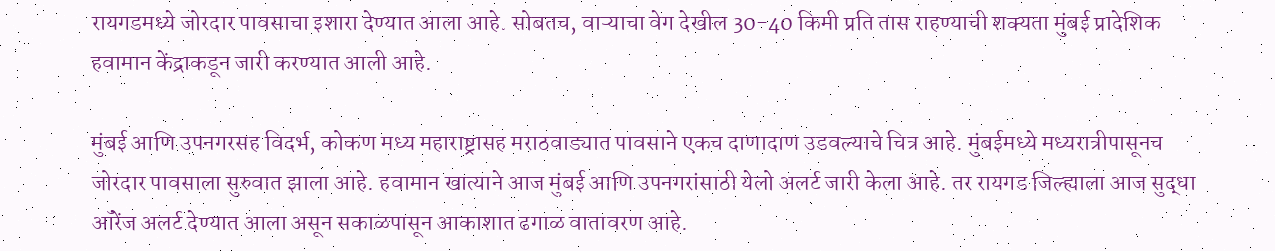रायगडमध्ये जोरदार पावसाचा इशारा देण्यात आला आहे. सोबतच, वाऱ्याचा वेग देखील 30-40 किमी प्रति तास राहण्याची शक्यता मुंबई प्रादेशिक हवामान केंद्राकडून जारी करण्यात आली आहे.

मुंबई आणि उपनगरसह विदर्भ, कोकण मध्य महाराष्ट्रासह मराठवाड्यात पावसाने एकच दाणादाण उडवल्याचे चित्र आहे. मुंबईमध्ये मध्यरात्रीपासूनच जोरदार पावसाला सुरुवात झाला आहे. हवामान खात्याने आज मुंबई आणि उपनगरांसाठी येलो अलर्ट जारी केला आहे. तर रायगड जिल्ह्याला आज सुद्धा ऑरेंज अलर्ट देण्यात आला असून सकाळपासून आकाशात ढगाळ वातावरण आहे.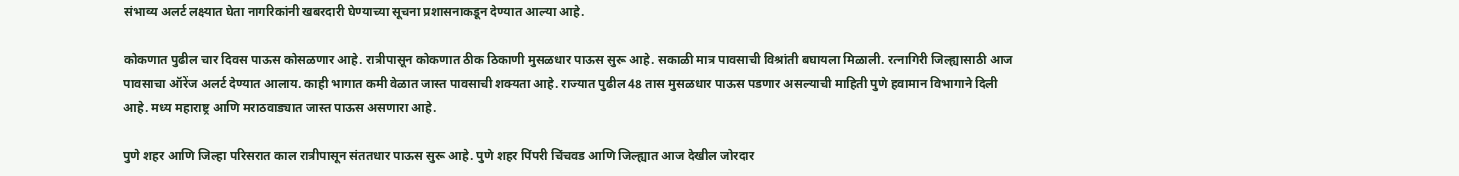संभाव्य अलर्ट लक्ष्यात घेता नागरिकांनी खबरदारी घेण्याच्या सूचना प्रशासनाकडून देण्यात आल्या आहे.

कोकणात पुढील चार दिवस पाऊस कोसळणार आहे. रात्रीपासून कोकणात ठीक ठिकाणी मुसळधार पाऊस सुरू आहे. सकाळी मात्र पावसाची विश्रांती बघायला मिळाली. रत्नागिरी जिल्ह्यासाठी आज पावसाचा ऑरेंज अलर्ट देण्यात आलाय. काही भागात कमी वेळात जास्त पावसाची शक्यता आहे. राज्यात पुढील 48 तास मुसळधार पाऊस पडणार असल्याची माहिती पुणे हवामान विभागाने दिली आहे. मध्य महाराष्ट्र आणि मराठवाड्यात जास्त पाऊस असणारा आहे.

पुणे शहर आणि जिल्हा परिसरात काल रात्रीपासून संततधार पाऊस सुरू आहे. पुणे शहर पिंपरी चिंचवड आणि जिल्ह्यात आज देखील जोरदार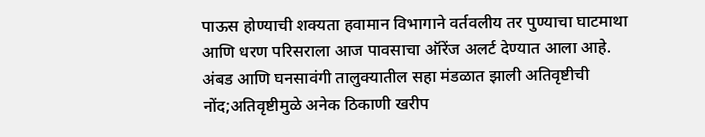पाऊस होण्याची शक्यता हवामान विभागाने वर्तवलीय तर पुण्याचा घाटमाथा आणि धरण परिसराला आज पावसाचा ऑरेंज अलर्ट देण्यात आला आहे. अंबड आणि घनसावंगी तालुक्यातील सहा मंडळात झाली अतिवृष्टीची नोंद;अतिवृष्टीमुळे अनेक ठिकाणी खरीप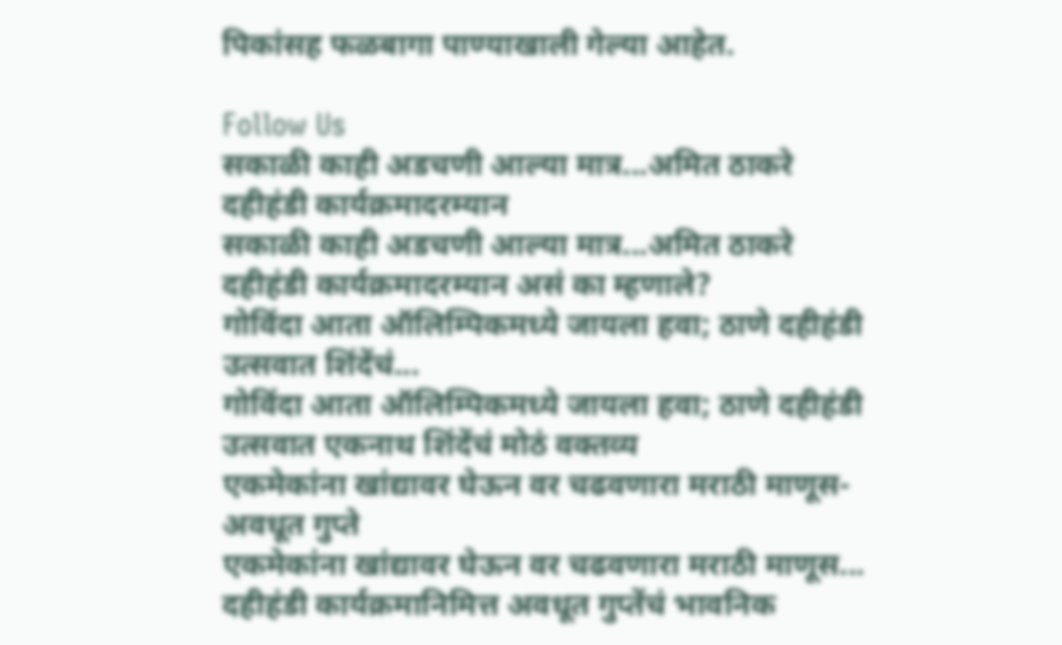पिकांसह फळबागा पाण्याखाली गेल्या आहेत.

Follow Us
सकाळी काही अडचणी आल्या मात्र...अमित ठाकरे दहीहंडी कार्यक्रमादरम्यान
सकाळी काही अडचणी आल्या मात्र...अमित ठाकरे दहीहंडी कार्यक्रमादरम्यान असं का म्हणाले?
गोविंदा आता ऑलिम्पिकमध्ये जायला हवा; ठाणे दहीहंडी उत्सवात शिंदेंचं...
गोविंदा आता ऑलिम्पिकमध्ये जायला हवा; ठाणे दहीहंडी उत्सवात एकनाथ शिंदेंचं मोठं वक्तव्य
एकमेकांना खांद्यावर घेऊन वर चढवणारा मराठी माणूस- अवधूत गुप्ते
एकमेकांना खांद्यावर घेऊन वर चढवणारा मराठी माणूस... दहीहंडी कार्यक्रमानिमित्त अवधूत गुप्तेंचं भावनिक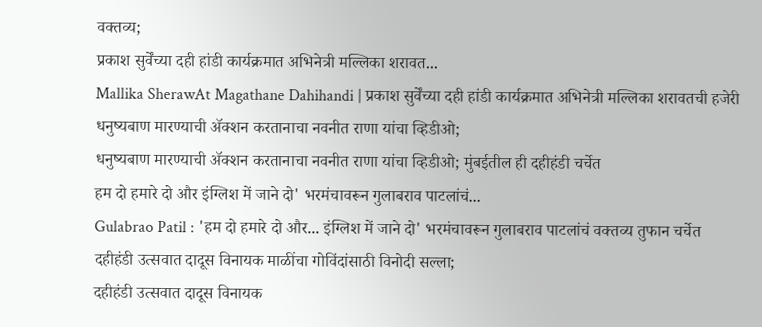वक्तव्य;
प्रकाश सुर्वेंच्या दही हांडी कार्यक्रमात अभिनेत्री मल्लिका शरावत...
Mallika SherawAt Magathane Dahihandi | प्रकाश सुर्वेंच्या दही हांडी कार्यक्रमात अभिनेत्री मल्लिका शरावतची हजेरी
धनुष्यबाण मारण्याची ॲक्शन करतानाचा नवनीत राणा यांचा व्हिडीओ;
धनुष्यबाण मारण्याची ॲक्शन करतानाचा नवनीत राणा यांचा व्हिडीओ; मुंबईतील ही दहीहंडी चर्चेत
हम दो हमारे दो और इंग्लिश में जाने दो' भरमंचावरून गुलाबराव पाटलांचं...
Gulabrao Patil : 'हम दो हमारे दो और... इंग्लिश में जाने दो' भरमंचावरून गुलाबराव पाटलांचं वक्तव्य तुफान चर्चेत
दहीहंडी उत्सवात दादूस विनायक माळींचा गोविंदांसाठी विनोदी सल्ला;
दहीहंडी उत्सवात दादूस विनायक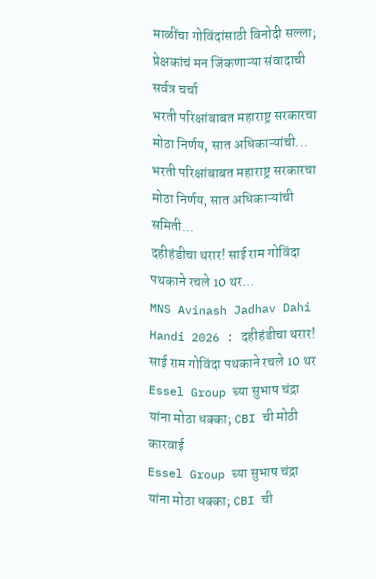माळींचा गोविंदांसाठी विनोदी सल्ला; प्रेक्षकांचं मन जिंकणाऱ्या संवादाची सर्वत्र चर्चा
भरती परिक्षांबाबत महाराष्ट्र सरकारचा मोठा निर्णय, सात अधिकाऱ्यांची...
भरती परिक्षांबाबत महाराष्ट्र सरकारचा मोठा निर्णय, सात अधिकाऱ्यांची समिती...
दहीहंडीचा थरार! साई राम गोविंदा पथकाने रचले 10 थर...
MNS Avinash Jadhav Dahi Handi 2026 : दहीहंडीचा थरार! साई राम गोविंदा पथकाने रचले 10 थर
Essel Group च्या सुभाष चंद्रा यांना मोठा धक्का; CBI ची मोठी कारवाई
Essel Group च्या सुभाष चंद्रा यांना मोठा धक्का; CBI ची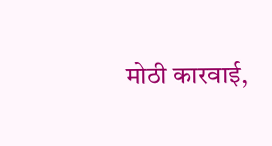मोठी कारवाई,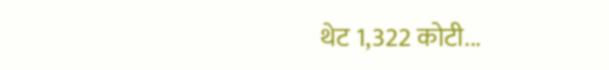थेट 1,322 कोटी...